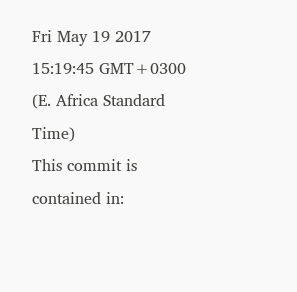Fri May 19 2017 15:19:45 GMT+0300 (E. Africa Standard Time)
This commit is contained in: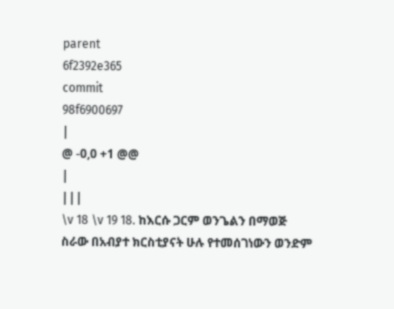parent
6f2392e365
commit
98f6900697
|
@ -0,0 +1 @@
|
|||
\v 18 \v 19 18. ከእርሱ ጋርም ወንጌልን በማወጅ ስራው በአብያተ ክርስቲያናት ሁሉ የተመሰገነውን ወንድም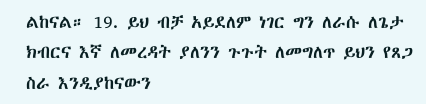ልከናል። 19. ይህ ብቻ አይደለም ነገር ግን ለራሱ ለጌታ ክብርና እኛ ለመረዳት ያለንን ጉጉት ለመግለጥ ይህን የጸጋ ስራ እንዲያከናውን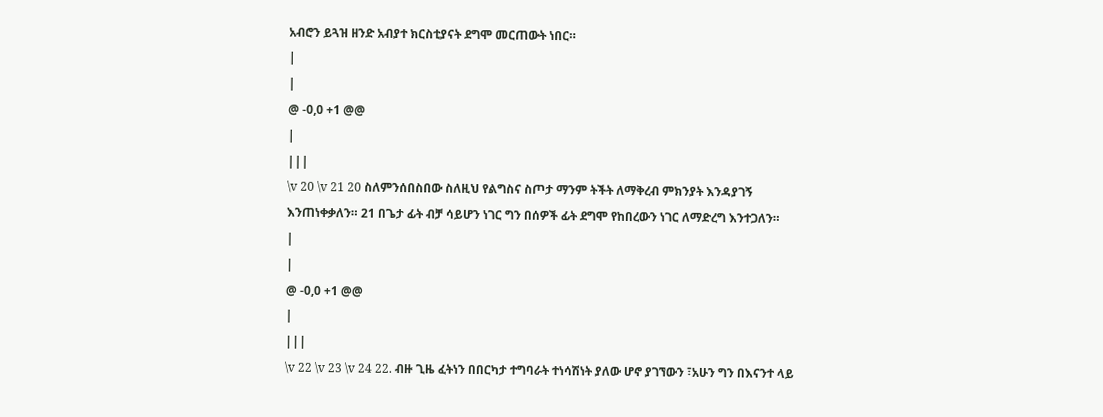አብሮን ይጓዝ ዘንድ አብያተ ክርስቲያናት ደግሞ መርጠውት ነበር።
|
|
@ -0,0 +1 @@
|
|||
\v 20 \v 21 20 ስለምንሰበስበው ስለዚህ የልግስና ስጦታ ማንም ትችት ለማቅረብ ምክንያት እንዳያገኝ እንጠነቀቃለን። 21 በጌታ ፊት ብቻ ሳይሆን ነገር ግን በሰዎች ፊት ደግሞ የከበረውን ነገር ለማድረግ እንተጋለን።
|
|
@ -0,0 +1 @@
|
|||
\v 22 \v 23 \v 24 22. ብዙ ጊዜ ፈትነን በበርካታ ተግባራት ተነሳሽነት ያለው ሆኖ ያገኘውን ፣አሁን ግን በእናንተ ላይ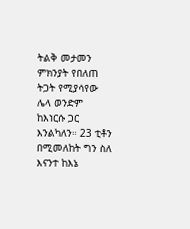ትልቅ መታመን ምክንያት የበለጠ ትጋት የሚያሳየው ሌላ ወንድም ከእነርሱ ጋር እንልካለን። 23 ቲቶን በሚመለከት ግን ስለ እናንተ ከእኔ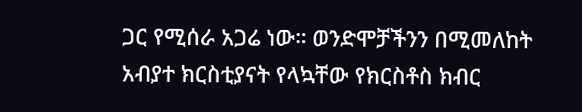ጋር የሚሰራ አጋሬ ነው። ወንድሞቻችንን በሚመለከት አብያተ ክርስቲያናት የላኳቸው የክርስቶስ ክብር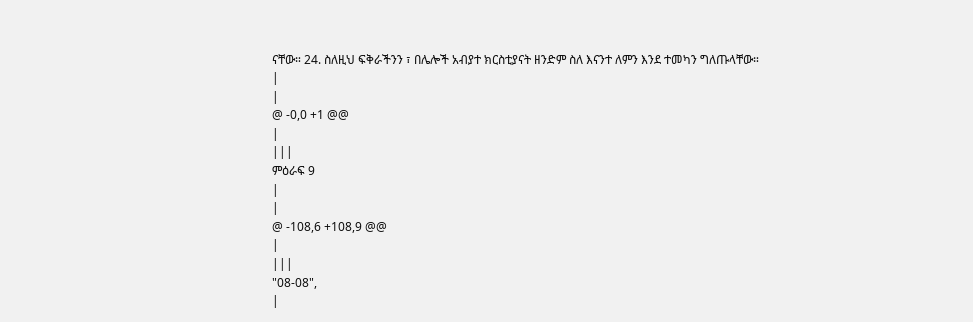ናቸው። 24. ስለዚህ ፍቅራችንን ፣ በሌሎች አብያተ ክርስቲያናት ዘንድም ስለ እናንተ ለምን እንደ ተመካን ግለጡላቸው።
|
|
@ -0,0 +1 @@
|
|||
ምዕራፍ 9
|
|
@ -108,6 +108,9 @@
|
|||
"08-08",
|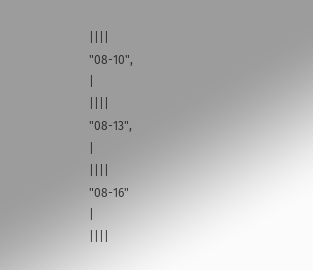||||
"08-10",
|
||||
"08-13",
|
||||
"08-16"
|
||||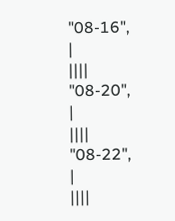"08-16",
|
||||
"08-20",
|
||||
"08-22",
|
||||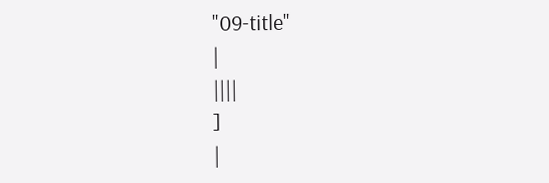"09-title"
|
||||
]
|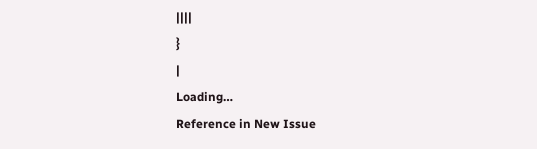||||
}
|
Loading…
Reference in New Issue